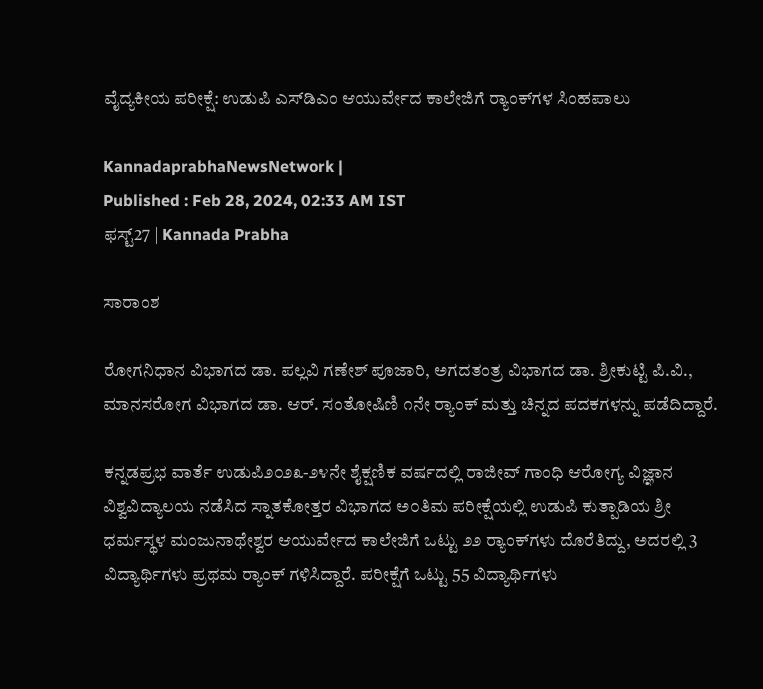ವೈದ್ಯಕೀಯ ಪರೀಕ್ಷೆ: ಉಡುಪಿ ಎಸ್‌ಡಿಎಂ ಆಯುರ್ವೇದ ಕಾಲೇಜಿಗೆ ರ್‍ಯಾಂಕ್‌ಗಳ ಸಿಂಹಪಾಲು

KannadaprabhaNewsNetwork |
Published : Feb 28, 2024, 02:33 AM IST
ಫಸ್ಟ್27 | Kannada Prabha

ಸಾರಾಂಶ

ರೋಗನಿಧಾನ ವಿಭಾಗದ ಡಾ. ಪಲ್ಲವಿ ಗಣೇಶ್ ಪೂಜಾರಿ, ಅಗದತಂತ್ರ ವಿಭಾಗದ ಡಾ. ಶ್ರೀಕುಟ್ಟಿ ಪಿ.ವಿ., ಮಾನಸರೋಗ ವಿಭಾಗದ ಡಾ. ಆರ್. ಸಂತೋಷಿಣಿ ೧ನೇ ರ್‍ಯಾಂಕ್ ಮತ್ತು ಚಿನ್ನದ ಪದಕಗಳನ್ನು ಪಡೆದಿದ್ದಾರೆ.

ಕನ್ನಡಪ್ರಭ ವಾರ್ತೆ ಉಡುಪಿ೨೦೨೩-೨೪ನೇ ಶೈಕ್ಷಣಿಕ ವರ್ಷದಲ್ಲಿ ರಾಜೀವ್ ಗಾಂಧಿ ಆರೋಗ್ಯ ವಿಜ್ಞಾನ ವಿಶ್ವವಿದ್ಯಾಲಯ ನಡೆಸಿದ ಸ್ನಾತಕೋತ್ತರ ವಿಭಾಗದ ಅ೦ತಿಮ ಪರೀಕ್ಷೆಯಲ್ಲಿ ಉಡುಪಿ ಕುತ್ಪಾಡಿಯ ಶ್ರೀ ಧರ್ಮಸ್ಥಳ ಮಂಜುನಾಥೇಶ್ವರ ಆಯುರ್ವೇದ ಕಾಲೇಜಿಗೆ ಒಟ್ಟು ೨೨ ರ್‍ಯಾಂಕ್‌ಗಳು ದೊರೆತಿದ್ದು, ಅದರಲ್ಲಿ 3 ವಿದ್ಯಾರ್ಥಿಗಳು ಪ್ರಥಮ ರ್‍ಯಾಂಕ್ ಗಳಿಸಿದ್ದಾರೆ. ಪರೀಕ್ಷೆಗೆ ಒಟ್ಟು 55 ವಿದ್ಯಾರ್ಥಿಗಳು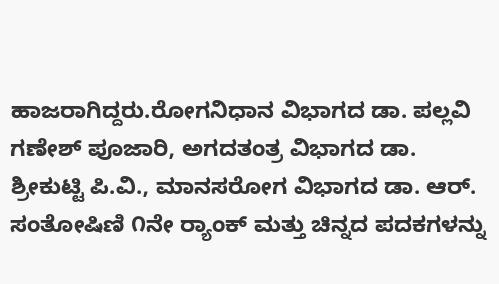ಹಾಜರಾಗಿದ್ದರು.ರೋಗನಿಧಾನ ವಿಭಾಗದ ಡಾ. ಪಲ್ಲವಿ ಗಣೇಶ್ ಪೂಜಾರಿ, ಅಗದತಂತ್ರ ವಿಭಾಗದ ಡಾ. ಶ್ರೀಕುಟ್ಟಿ ಪಿ.ವಿ., ಮಾನಸರೋಗ ವಿಭಾಗದ ಡಾ. ಆರ್. ಸಂತೋಷಿಣಿ ೧ನೇ ರ್‍ಯಾಂಕ್ ಮತ್ತು ಚಿನ್ನದ ಪದಕಗಳನ್ನು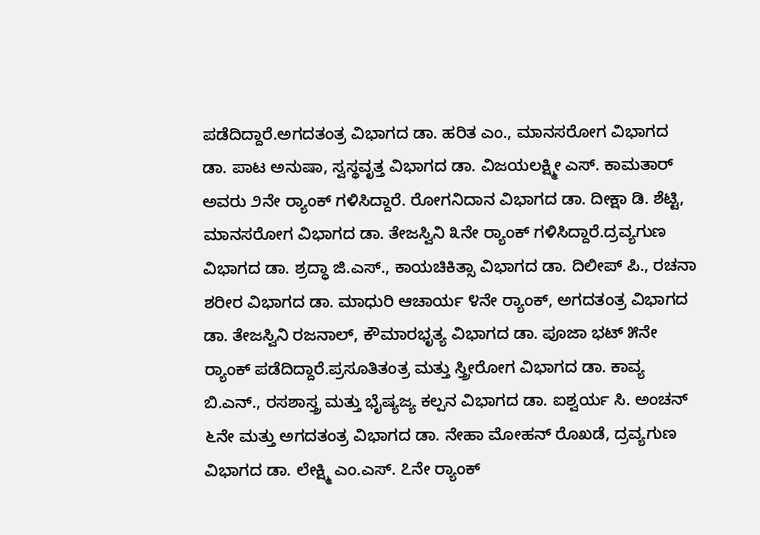ಪಡೆದಿದ್ದಾರೆ.ಅಗದತಂತ್ರ ವಿಭಾಗದ ಡಾ. ಹರಿತ ಎಂ., ಮಾನಸರೋಗ ವಿಭಾಗದ ಡಾ. ಪಾಟ ಅನುಷಾ, ಸ್ವಸ್ಥವೃತ್ತ ವಿಭಾಗದ ಡಾ. ವಿಜಯಲಕ್ಷ್ಮೀ ಎಸ್. ಕಾಮತಾರ್ ಅವರು ೨ನೇ ರ್‍ಯಾಂಕ್ ಗಳಿಸಿದ್ದಾರೆ. ರೋಗನಿದಾನ ವಿಭಾಗದ ಡಾ. ದೀಕ್ಷಾ ಡಿ. ಶೆಟ್ಟಿ, ಮಾನಸರೋಗ ವಿಭಾಗದ ಡಾ. ತೇಜಸ್ವಿನಿ ೩ನೇ ರ್‍ಯಾಂಕ್ ಗಳಿಸಿದ್ದಾರೆ.ದ್ರವ್ಯಗುಣ ವಿಭಾಗದ ಡಾ. ಶ್ರದ್ಧಾ ಜಿ.ಎಸ್., ಕಾಯಚಿಕಿತ್ಸಾ ವಿಭಾಗದ ಡಾ. ದಿಲೀಪ್ ಪಿ., ರಚನಾ ಶರೀರ ವಿಭಾಗದ ಡಾ. ಮಾಧುರಿ ಆಚಾರ್ಯ ೪ನೇ ರ್‍ಯಾಂಕ್, ಅಗದತಂತ್ರ ವಿಭಾಗದ ಡಾ. ತೇಜಸ್ವಿನಿ ರಜನಾಲ್, ಕೌಮಾರಭೃತ್ಯ ವಿಭಾಗದ ಡಾ. ಪೂಜಾ ಭಟ್ ೫ನೇ ರ್‍ಯಾಂಕ್ ಪಡೆದಿದ್ದಾರೆ.ಪ್ರಸೂತಿತಂತ್ರ ಮತ್ತು ಸ್ತ್ರೀರೋಗ ವಿಭಾಗದ ಡಾ. ಕಾವ್ಯ ಬಿ.ಎನ್., ರಸಶಾಸ್ತ್ರ ಮತ್ತು ಭೈಷ್ಯಜ್ಯ ಕಲ್ಪನ ವಿಭಾಗದ ಡಾ. ಐಶ್ವರ್ಯ ಸಿ. ಅಂಚನ್ ೬ನೇ ಮತ್ತು ಅಗದತಂತ್ರ ವಿಭಾಗದ ಡಾ. ನೇಹಾ ಮೋಹನ್ ರೊಖಡೆ, ದ್ರವ್ಯಗುಣ ವಿಭಾಗದ ಡಾ. ಲೇಕ್ಷ್ಮಿ ಎಂ.ಎಸ್. ೭ನೇ ರ್‍ಯಾಂಕ್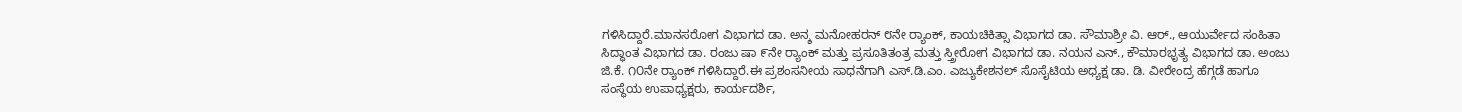ಗಳಿಸಿದ್ದಾರೆ.ಮಾನಸರೋಗ ವಿಭಾಗದ ಡಾ. ಅನ್ಶ ಮನೋಹರನ್ ೮ನೇ ರ್‍ಯಾಂಕ್, ಕಾಯಚಿಕಿತ್ಸಾ ವಿಭಾಗದ ಡಾ. ಸೌಮಾಶ್ರೀ ವಿ. ಆರ್., ಆಯುರ್ವೇದ ಸಂಹಿತಾ ಸಿದ್ಧಾಂತ ವಿಭಾಗದ ಡಾ. ರಂಜು ಷಾ ೯ನೇ ರ್‍ಯಾಂಕ್ ಮತ್ತು ಪ್ರಸೂತಿತಂತ್ರ ಮತ್ತು ಸ್ತ್ರೀರೋಗ ವಿಭಾಗದ ಡಾ. ನಯನ ಎನ್., ಕೌಮಾರಭೃತ್ಯ ವಿಭಾಗದ ಡಾ. ಅಂಜು ಜಿ.ಕೆ. ೧೦ನೇ ರ್‍ಯಾಂಕ್ ಗಳಿಸಿದ್ದಾರೆ.ಈ ಪ್ರಶಂಸನೀಯ ಸಾಧನೆಗಾಗಿ ಎಸ್.ಡಿ.ಎಂ. ಎಜ್ಯುಕೇಶನಲ್ ಸೊಸೈಟಿಯ ಅಧ್ಯಕ್ಷ ಡಾ. ಡಿ. ವೀರೇಂದ್ರ ಹೆಗ್ಗಡೆ ಹಾಗೂ ಸಂಸ್ಥೆಯ ಉಪಾಧ್ಯಕ್ಷರು, ಕಾರ್ಯದರ್ಶಿ,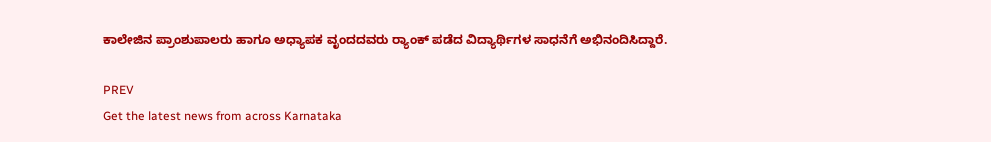ಕಾಲೇಜಿನ ಪ್ರಾಂಶುಪಾಲರು ಹಾಗೂ ಅಧ್ಯಾಪಕ ವೃಂದದವರು ರ್‍ಯಾಂಕ್ ಪಡೆದ ವಿದ್ಯಾರ್ಥಿಗಳ ಸಾಧನೆಗೆ ಅಭಿನಂದಿಸಿದ್ದಾರೆ.

PREV
Get the latest news from across Karnataka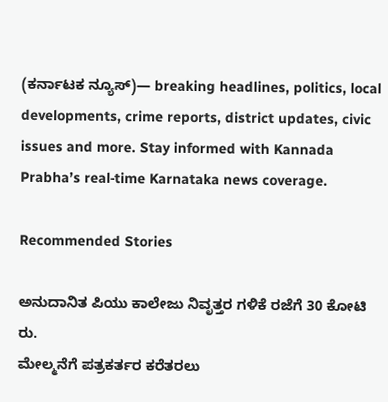(ಕರ್ನಾಟಕ ನ್ಯೂಸ್)— breaking headlines, politics, local developments, crime reports, district updates, civic issues and more. Stay informed with Kannada Prabha’s real‑time Karnataka news coverage.

Recommended Stories

ಅನುದಾನಿತ ಪಿಯು ಕಾಲೇಜು ನಿವೃತ್ತರ ಗಳಿಕೆ ರಜೆಗೆ 30 ಕೋಟಿ ರು.
ಮೇಲ್ಮನೆಗೆ ಪತ್ರಕರ್ತರ ಕರೆತರಲು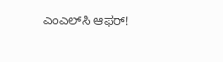ಎಂಎಲ್‌ಸಿ ಆಫರ್‌!